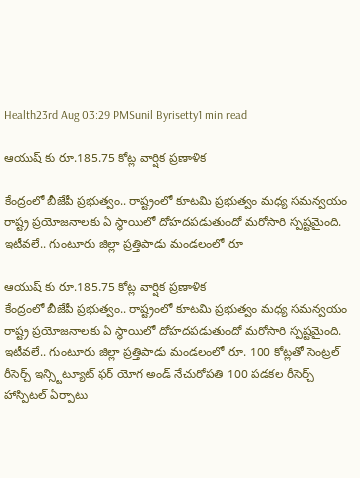Health23rd Aug 03:29 PMSunil Byrisetty1 min read

ఆయుష్ కు రూ.185.75 కోట్ల వార్షిక ప్రణాళిక

కేంద్రంలో బీజేపీ ప్రభుత్వం.. రాష్ట్రంలో కూటమి ప్రభుత్వం మధ్య సమన్వయం రాష్ట్ర ప్రయోజనాలకు ఏ స్థాయిలో దోహదపడుతుందో మరోసారి స్పష్టమైంది. ఇటీవలే.. గుంటూరు జిల్లా ప్రత్తిపాడు మండలంలో రూ

ఆయుష్ కు రూ.185.75 కోట్ల వార్షిక ప్రణాళిక
కేంద్రంలో బీజేపీ ప్రభుత్వం.. రాష్ట్రంలో కూటమి ప్రభుత్వం మధ్య సమన్వయం రాష్ట్ర ప్రయోజనాలకు ఏ స్థాయిలో దోహదపడుతుందో మరోసారి స్పష్టమైంది. ఇటీవలే.. గుంటూరు జిల్లా ప్రత్తిపాడు మండలంలో రూ. 100 కోట్లతో సెంట్రల్ రీసెర్చ్ ఇన్స్టిట్యూట్ ఫర్ యోగ అండ్ నేచురోపతి 100 పడకల రీసెర్చ్ హాస్పిటల్ ఏర్పాటు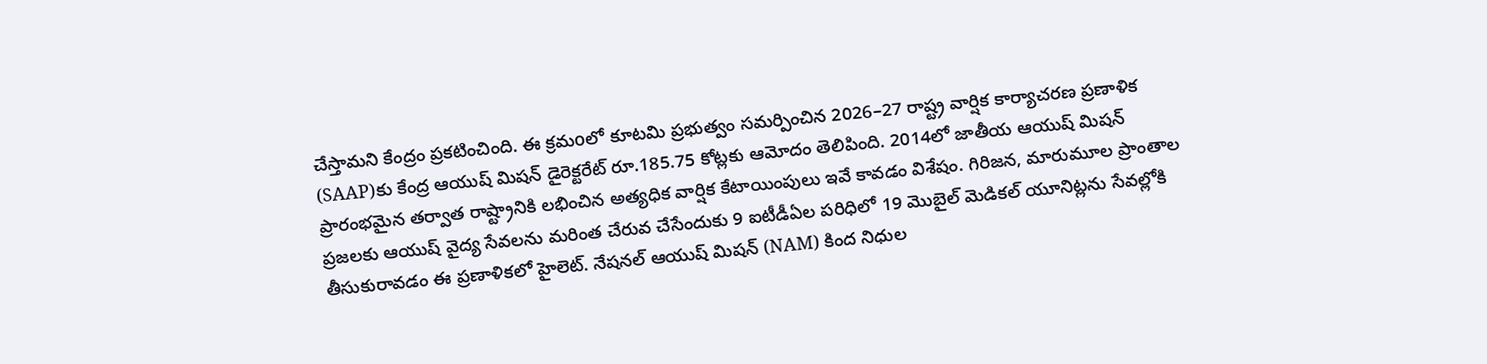చేస్తామని కేంద్రం ప్రకటించింది. ఈ క్రమoలో కూటమి ప్రభుత్వం సమర్పించిన 2026–27 రాష్ట్ర వార్షిక కార్యాచరణ ప్రణాళిక (SAAP)కు కేంద్ర ఆయుష్ మిషన్ డైరెక్టరేట్ రూ.185.75 కోట్లకు ఆమోదం తెలిపింది. 2014లో జాతీయ ఆయుష్ మిషన్ ప్రారంభమైన తర్వాత రాష్ట్రానికి లభించిన అత్యధిక వార్షిక కేటాయింపులు ఇవే కావడం విశేషం. గిరిజన, మారుమూల ప్రాంతాల ప్రజలకు ఆయుష్ వైద్య సేవలను మరింత చేరువ చేసేందుకు 9 ఐటీడీఏల పరిధిలో 19 మొబైల్ మెడికల్ యూనిట్లను సేవల్లోకి తీసుకురావడం ఈ ప్రణాళికలో హైలెట్. నేషనల్ ఆయుష్ మిషన్ (NAM) కింద నిధుల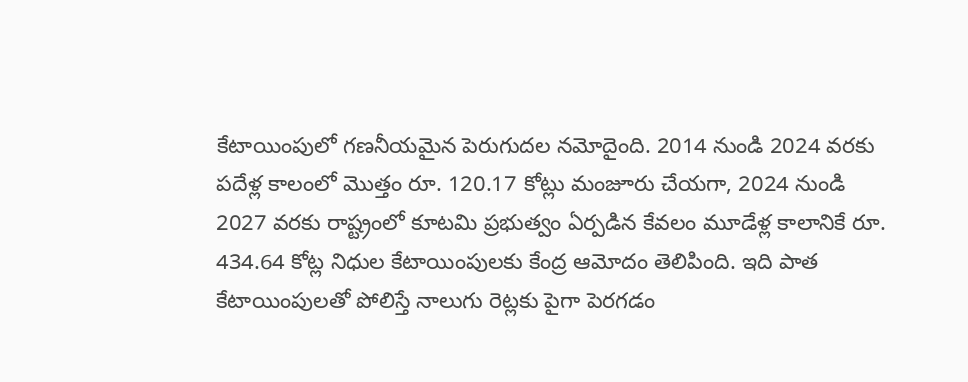కేటాయింపులో గణనీయమైన పెరుగుదల నమోదైంది. 2014 నుండి 2024 వరకు పదేళ్ల కాలంలో మొత్తం రూ. 120.17 కోట్లు మంజూరు చేయగా, 2024 నుండి 2027 వరకు రాష్ట్రంలో కూటమి ప్రభుత్వం ఏర్పడిన కేవలం మూడేళ్ల కాలానికే రూ. 434.64 కోట్ల నిధుల కేటాయింపులకు కేంద్ర ఆమోదం తెలిపింది. ఇది పాత కేటాయింపులతో పోలిస్తే నాలుగు రెట్లకు పైగా పెరగడం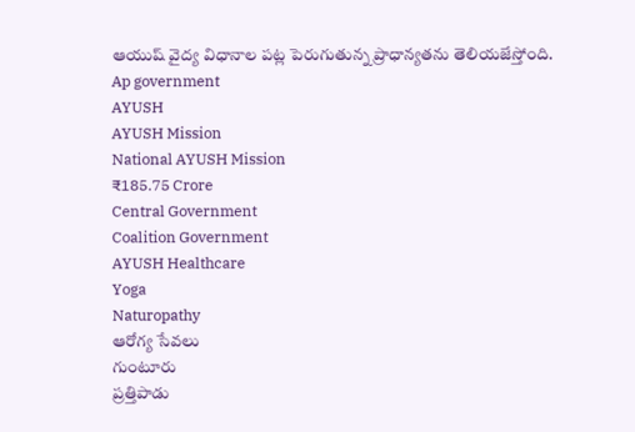ఆయుష్ వైద్య విధానాల పట్ల పెరుగుతున్న ప్రాధాన్యతను తెలియజేస్తోంది.
Ap government
AYUSH
AYUSH Mission
National AYUSH Mission
₹185.75 Crore
Central Government
Coalition Government
AYUSH Healthcare
Yoga
Naturopathy
ఆరోగ్య సేవలు
గుంటూరు
ప్రత్తిపాడు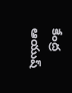కేంద్ర ఆయుష్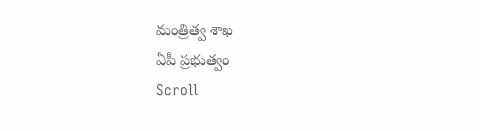మంత్రిత్వ శాఖ
ఏపీ ప్రభుత్వం
Scroll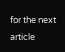for the next article